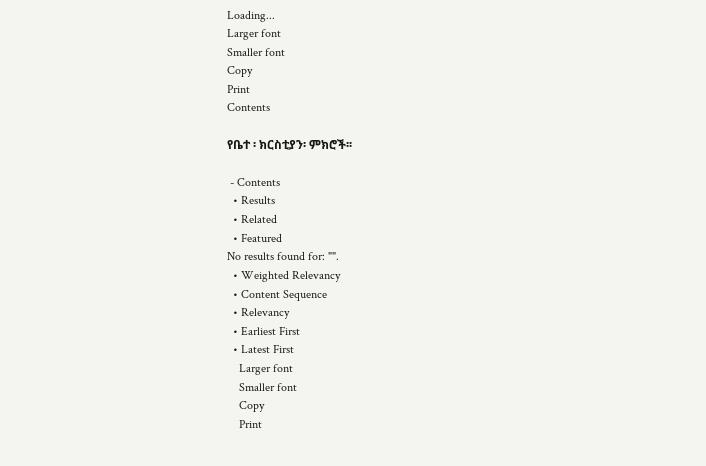Loading...
Larger font
Smaller font
Copy
Print
Contents

የቤተ ፡ ክርስቲያን፡ ምክሮች፡፡

 - Contents
  • Results
  • Related
  • Featured
No results found for: "".
  • Weighted Relevancy
  • Content Sequence
  • Relevancy
  • Earliest First
  • Latest First
    Larger font
    Smaller font
    Copy
    Print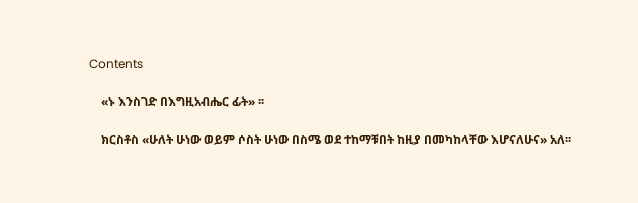Contents

    «ኑ እንስገድ በእግዚአብሔር ፊት» ፡፡

    ክርስቶስ «ሁለት ሁነው ወይም ሶስት ሁነው በስሜ ወደ ተከማቹበት ከዚያ በመካከላቸው እሆናለሁና» አለ፡፡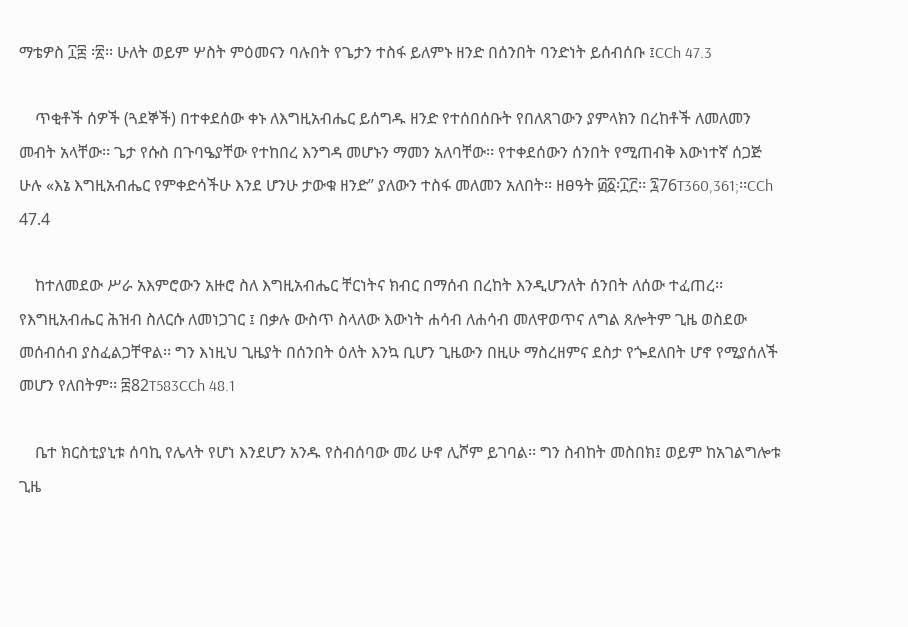ማቴዎስ ፲፰ ፡፳፡፡ ሁለት ወይም ሦስት ምዕመናን ባሉበት የጌታን ተስፋ ይለምኑ ዘንድ በሰንበት ባንድነት ይሰብሰቡ ፤CCh 47.3

    ጥቂቶች ሰዎች (ጓደኞች) በተቀደሰው ቀኑ ለእግዚአብሔር ይሰግዱ ዘንድ የተሰበሰቡት የበለጸገውን ያምላክን በረከቶች ለመለመን መብት አላቸው፡፡ ጌታ የሱስ በጉባዔያቸው የተከበረ እንግዳ መሆኑን ማመን አለባቸው፡፡ የተቀደሰውን ሰንበት የሚጠብቅ እውነተኛ ሰጋጅ ሁሉ «እኔ እግዚአብሔር የምቀድሳችሁ እንደ ሆንሁ ታውቁ ዘንድ” ያለውን ተስፋ መለመን አለበት፡፡ ዘፀዓት ፴፩፡፲፫፡፡ ፯76T360,361;፡፡CCh 47.4

    ከተለመደው ሥራ አእምሮውን አዙሮ ስለ እግዚአብሔር ቸርነትና ክብር በማሰብ በረከት እንዲሆንለት ሰንበት ለሰው ተፈጠረ፡፡ የእግዚአብሔር ሕዝብ ስለርሱ ለመነጋገር ፤ በቃሉ ውስጥ ስላለው እውነት ሐሳብ ለሐሳብ መለዋወጥና ለግል ጸሎትም ጊዜ ወስደው መሰብሰብ ያስፈልጋቸዋል፡፡ ግን እነዚህ ጊዜያት በሰንበት ዕለት እንኳ ቢሆን ጊዜውን በዚሁ ማስረዘምና ደስታ የጐደለበት ሆኖ የሚያሰለች መሆን የለበትም፡፡ ፰82T583CCh 48.1

    ቤተ ክርስቲያኒቱ ሰባኪ የሌላት የሆነ እንደሆን አንዱ የስብሰባው መሪ ሁኖ ሊሾም ይገባል፡፡ ግን ስብከት መስበክ፤ ወይም ከአገልግሎቱ ጊዜ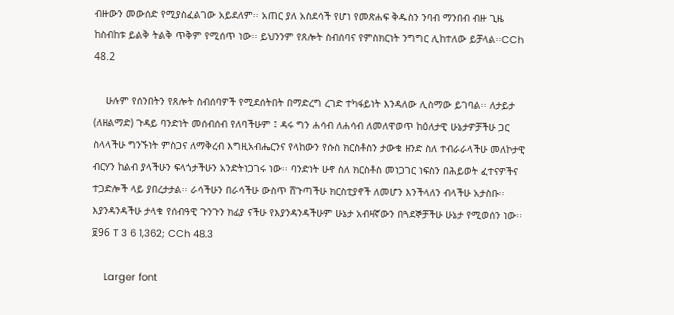ብዙውን መውሰድ የሚያስፈልገው አይደለም፡፡ አጠር ያለ አስደሳች የሆነ የመጽሐፍ ቅዱስን ንባብ ማንበብ ብዙ ጊዜ ከስብከቱ ይልቅ ትልቅ ጥቅም የሚሰጥ ነው፡፡ ይህንንም የጸሎት ስብሰባና የምስክርነት ንግግር ሊከተለው ይቻላል፡፡CCh 48.2

    ሁሉም የሰንበትን የጸሎት ስብሰባዎች የሚደሰትበት በማድረግ ረገድ ተካፋይነት እንዳለው ሊስማው ይገባል፡፡ ለታይታ (ለዘልማድ) ጉዳይ ባንድነት መሰብሰብ የለባችሁም ፤ ዳሩ ግን ሐሳብ ለሐሳብ ለመለዋወጥ ከዕለታዊ ሁኔታዎቻችሁ ጋር ስላላችሁ ግንኙነት ምስጋና ለማቅረብ እግዚአብሔርንና የላከውን የሱስ ክርስቶስን ታውቁ ዘንድ ስለ ተብራራላችሁ መለኮታዊ ብርሃን ከልብ ያላችሁን ፍላጎታችሁን አንድትነጋገሩ ነው፡፡ ባንድነት ሁኖ ስለ ክርስቶስ መነጋገር ነፍስን በሕይወት ፈተናዎችና ተጋድሎች ላይ ያበረታታል፡፡ ራሳችሁን በራሳችሁ ውስጥ ሸጉጣችሁ ክርስቲያኖች ለመሆን እንችላለን ብላችሁ አታስቡ፡፡ እያንዳንዳችሁ ታላቁ የሰብዓዊ ጉንጉን ክፊያ ናችሁ የእያንዳንዳችሁም ሁኔታ አብዛኛውን በጓደኞቻችሁ ሁኔታ የሚወሰን ነው፡፡ ፱96 T 3 6 1,362; CCh 48.3

    Larger font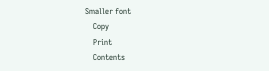Smaller font
    Copy
    Print
    Contents